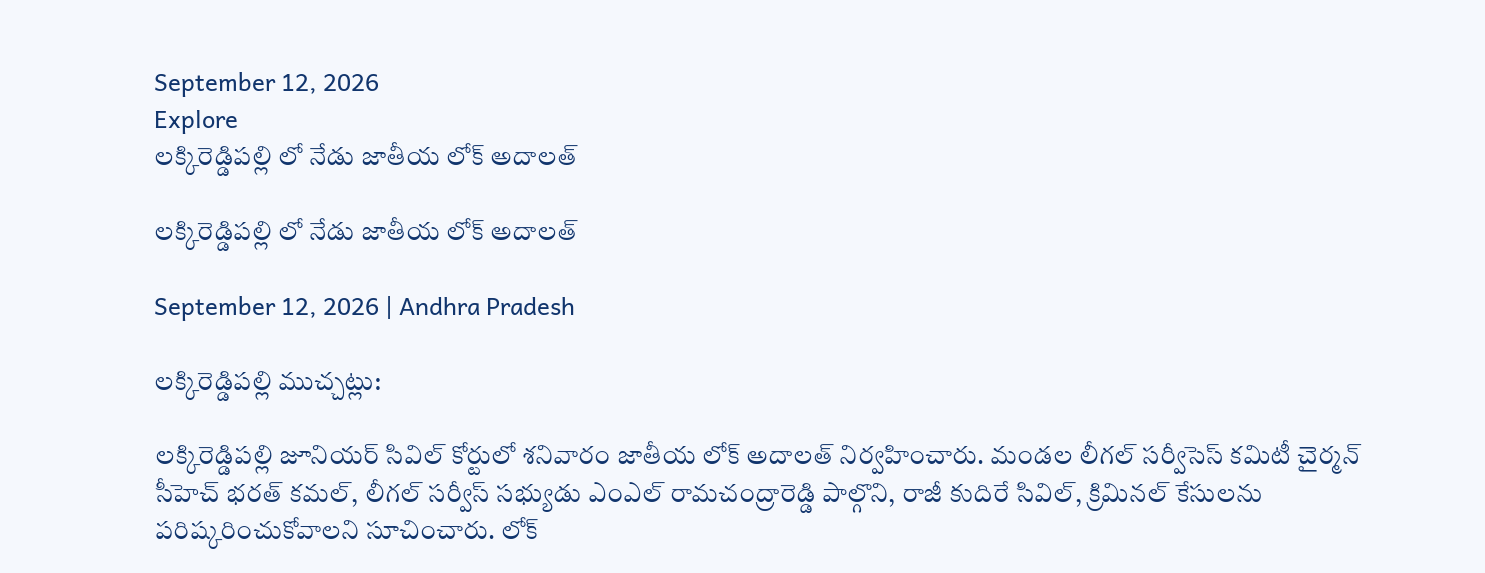September 12, 2026
Explore
లక్కిరెడ్డిపల్లి లో నేడు జాతీయ లోక్‌ అదాలత్

లక్కిరెడ్డిపల్లి లో నేడు జాతీయ లోక్‌ అదాలత్

September 12, 2026 | Andhra Pradesh

లక్కిరెడ్డిపల్లి ముచ్చట్లు:

లక్కిరెడ్డిపల్లి జూనియర్‌ సివిల్‌ కోర్టులో శనివారం జాతీయ లోక్‌ అదాలత్‌ నిర్వహించారు. మండల లీగల్‌ సర్వీసెస్‌ కమిటీ చైర్మన్‌ సీహెచ్‌ భరత్‌ కమల్‌, లీగల్‌ సర్వీస్‌ సభ్యుడు ఎంఎల్‌ రామచంద్రారెడ్డి పాల్గొని, రాజీ కుదిరే సివిల్‌, క్రిమినల్‌ కేసులను పరిష్కరించుకోవాలని సూచించారు. లోక్‌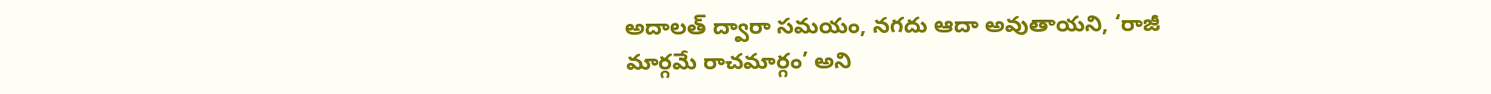అదాలత్‌ ద్వారా సమయం, నగదు ఆదా అవుతాయని, ‘రాజీ మార్గమే రాచమార్గం’ అని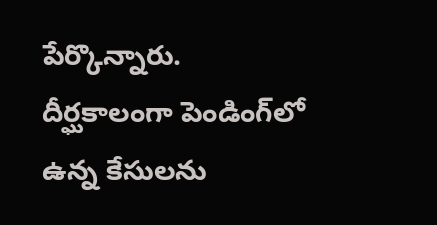పేర్కొన్నారు.
దీర్ఘకాలంగా పెండింగ్‌లో ఉన్న కేసులను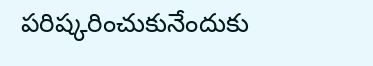పరిష్కరించుకునేందుకు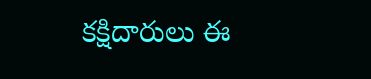కక్షిదారులు ఈ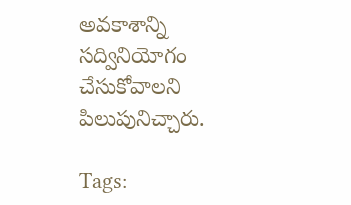అవకాశాన్ని సద్వినియోగం చేసుకోవాలని పిలుపునిచ్చారు.

Tags: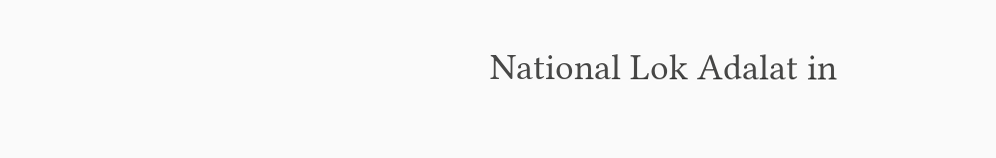National Lok Adalat in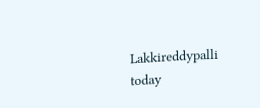Lakkireddypalli today